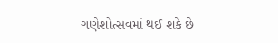ગણેશોત્સવમાં થઈ શકે છે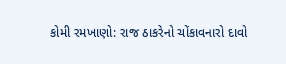કોમી રમખાણો: રાજ ઠાકરેનો ચોંકાવનારો દાવો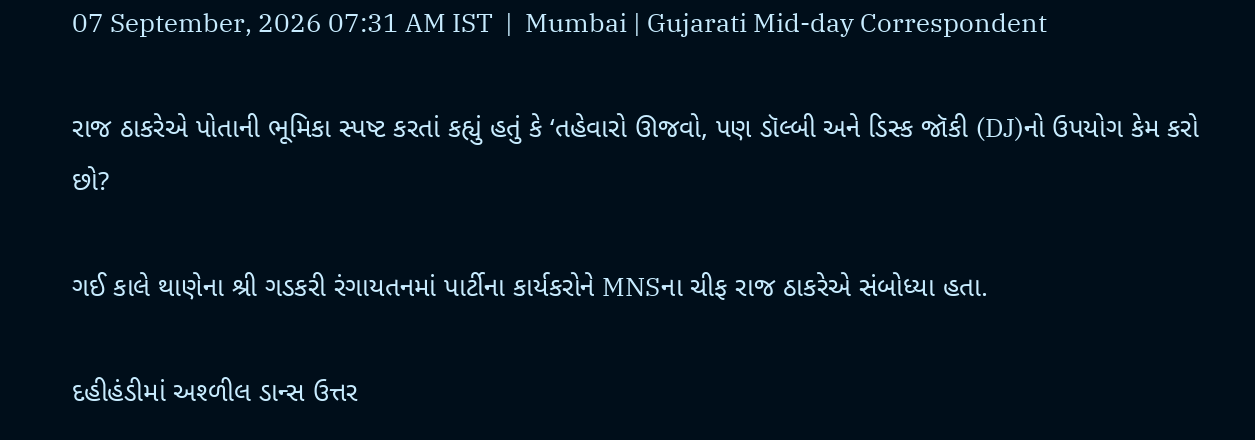07 September, 2026 07:31 AM IST  |  Mumbai | Gujarati Mid-day Correspondent

રાજ ઠાકરેએ પોતાની ભૂમિકા સ્પષ્ટ કરતાં કહ્યું હતું કે ‘તહેવારો ઊજવો, પણ ડૉલ્બી અને ડિસ્ક જૉકી (DJ)નો ઉપયોગ કેમ કરો છો?

ગઈ કાલે થાણેના શ્રી ગડકરી રંગાયતનમાં પાર્ટીના કાર્યકરોને MNSના ચીફ રાજ ઠાકરેએ સંબોધ્યા હતા.

દહીહંડીમાં અશ્ળીલ ડાન્સ ઉત્તર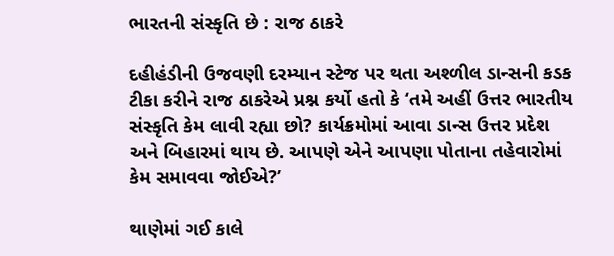ભારતની સંસ્કૃતિ છે : રાજ ઠાકરે

દહીહંડીની ઉજવણી દરમ્યાન સ્ટેજ પર થતા અશ્ળીલ ડાન્સની કડક ટીકા કરીને રાજ ઠાકરેએ પ્રશ્ન કર્યો હતો કે ‘તમે અહીં ઉત્તર ભારતીય સંસ્કૃતિ કેમ લાવી રહ્યા છો? કાર્યક્રમોમાં આવા ડાન્સ ઉત્તર પ્રદેશ અને બિહારમાં થાય છે. આપણે એને આપણા પોતાના તહેવારોમાં કેમ સમાવવા જોઈએ?’

થાણેમાં ગઈ કાલે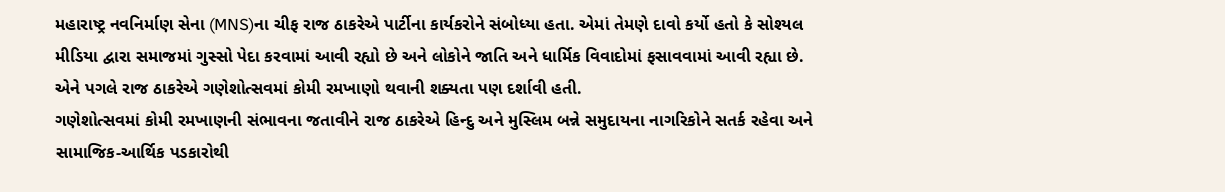મહારાષ્ટ્ર નવનિર્માણ સેના (MNS)ના ચીફ રાજ ઠાકરેએ પાર્ટીના કાર્યકરોને સંબોધ્યા હતા. એમાં તેમણે દાવો કર્યો હતો કે સોશ્યલ મીડિયા દ્વારા સમાજમાં ગુસ્સો પેદા કરવામાં આવી રહ્યો છે અને લોકોને જાતિ અને ધાર્મિક વિવાદોમાં ફસાવવામાં આવી રહ્યા છે. એને પગલે રાજ ઠાકરેએ ગણેશોત્સવમાં કોમી રમખાણો થવાની શક્યતા પણ દર્શાવી હતી.
ગણેશોત્સવમાં કોમી રમખાણની સંભાવના જતાવીને રાજ ઠાકરેએ હિન્દુ અને મુસ્લિમ બન્ને સમુદાયના નાગરિકોને સતર્ક રહેવા અને સામાજિક-આર્થિક પડકારોથી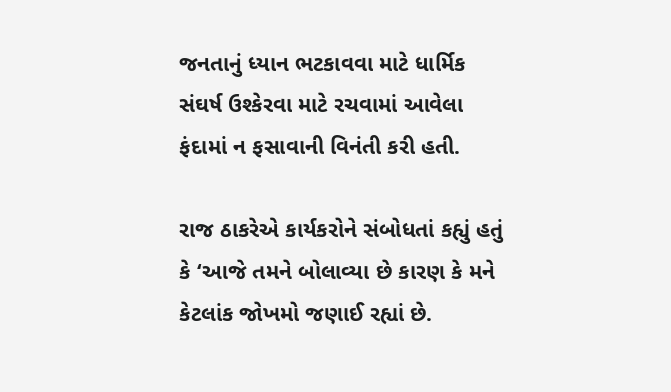જનતાનું ધ્યાન ભટકાવવા માટે ધાર્મિક સંઘર્ષ ઉશ્કેરવા માટે રચવામાં આવેલા ફંદામાં ન ફસાવાની વિનંતી કરી હતી.

રાજ ઠાકરેએ કાર્યકરોને સંબોધતાં કહ્યું હતું કે ‘આજે તમને બોલાવ્યા છે કારણ કે મને કેટલાંક જોખમો જણાઈ રહ્યાં છે.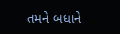તમને બધાને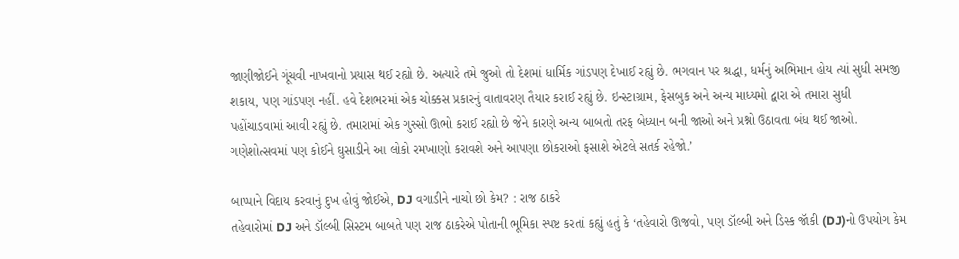જાણીજોઈને ગૂંચવી નાખવાનો પ્રયાસ થઈ રહ્યો છે. અત્યારે તમે જુઓ તો દેશમાં ધાર્મિક ગાંડપણ દેખાઈ રહ્યું છે. ભગવાન પર શ્રદ્ધા, ધર્મનું અભિમાન હોય ત્યાં સુધી સમજી શકાય, પણ ગાંડપણ નહીં. હવે દેશભરમાં એક ચોક્કસ પ્રકારનું વાતાવરણ તૈયાર કરાઈ રહ્યું છે. ઇન્સ્ટાગ્રામ, ફેસબુક અને અન્ય માધ્યમો દ્વારા એ તમારા સુધી પહોંચાડવામાં આવી રહ્યું છે. તમારામાં એક ગુસ્સો ઊભો કરાઈ રહ્યો છે જેને કારણે અન્ય બાબતો તરફ બેધ્યાન બની જાઓ અને પ્રશ્નો ઉઠાવતા બંધ થઈ જાઓ. ગણેશોત્સવમાં પણ કોઈને ઘુસાડીને આ લોકો રમખાણો કરાવશે અને આપણા છોકરાઓ ફસાશે એટલે સતર્ક રહેજો.’

બાપ્પાને વિદાય કરવાનું દુખ હોવું જોઈએ, DJ વગાડીને નાચો છો કેમ? : રાજ ઠાકરે
તહેવારોમાં DJ અને ડૉલ્બી સિસ્ટમ બાબતે પણ રાજ ઠાકરેએ પોતાની ભૂમિકા સ્પષ્ટ કરતાં કહ્યું હતું કે ‘તહેવારો ઊજવો, પણ ડૉલ્બી અને ડિસ્ક જૉકી (DJ)નો ઉપયોગ કેમ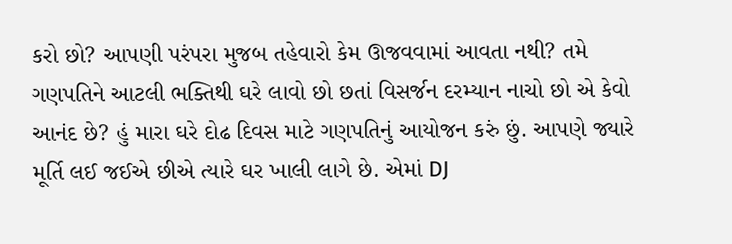કરો છો? આપણી પરંપરા મુજબ તહેવારો કેમ ઊજવવામાં આવતા નથી? તમે ગણપતિને આટલી ભક્તિથી ઘરે લાવો છો છતાં વિસર્જન દરમ્યાન નાચો છો એ કેવો આનંદ છે? હું મારા ઘરે દોઢ દિવસ માટે ગણપતિનું આયોજન કરું છું. આપણે જ્યારે મૂર્તિ લઈ જઈએ છીએ ત્યારે ઘર ખાલી લાગે છે. એમાં DJ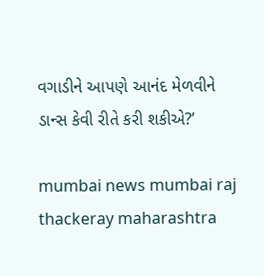વગાડીને આપણે આનંદ મેળવીને ડાન્સ કેવી રીતે કરી શકીએ?’

mumbai news mumbai raj thackeray maharashtra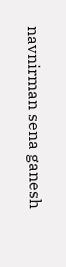navnirman sena ganesh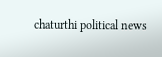chaturthi political news